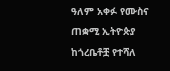ዓለም አቀፉ የሙስና ጠቋሚ ኢትዮጵያ ከጎረቤቶቿ የተሻለ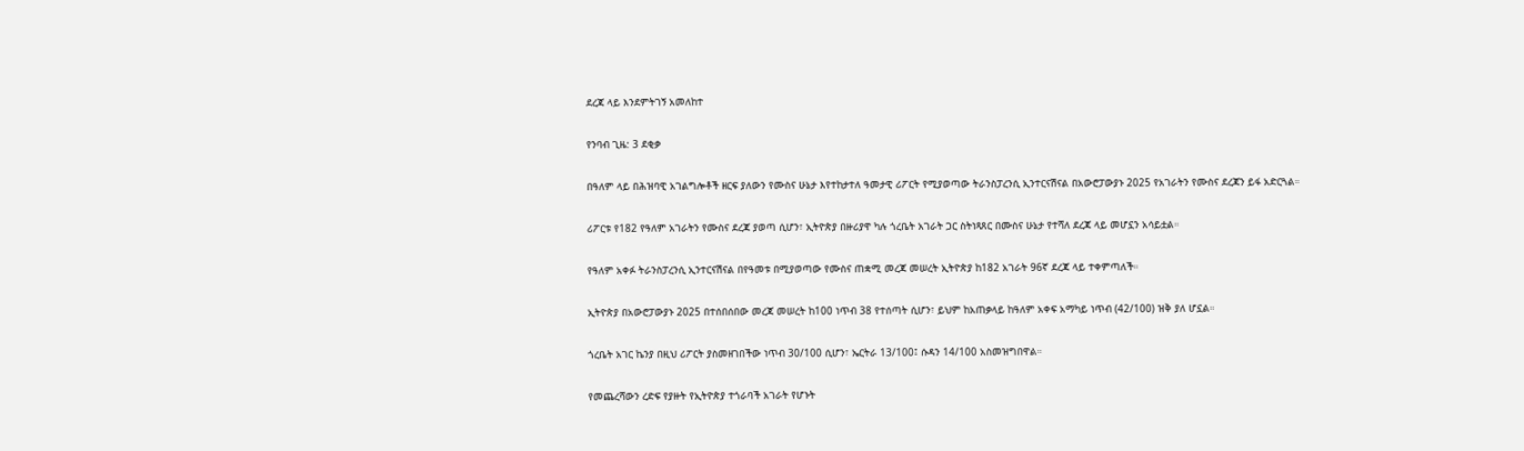ደረጃ ላይ እንደምትገኝ አመለከተ

የንባብ ጊዜ: 3 ደቂቃ

በዓለም ላይ በሕዝባዊ አገልግሎቶች ዘርፍ ያለውን የሙስና ሁኔታ እየተከታተለ ዓመታዊ ሪፖርት የሚያወጣው ትራንስፓረንሲ ኢንተርናሽናል በአውሮፓውያኑ 2025 የአገራትን የሙስና ደረጃን ይፋ አድርጓል።

ሪፖርቱ የ182 የዓለም አገራትን የሙስና ደረጃ ያወጣ ሲሆን፣ ኢትዮጵያ በዙሪያዋ ካሉ ጎረቤት አገራት ጋር ስትነጻጸር በሙስና ሁኔታ የተሻለ ደረጃ ላይ መሆኗን አሳይቷል።

የዓለም አቀፉ ትራንስፓረንሲ ኢንተርናሽናል በየዓመቱ በሚያወጣው የሙስና ጠቋሚ መረጃ መሠረት ኢትዮጵያ ከ182 አገራት 96ኛ ደረጃ ላይ ተቀምጣለች።

ኢትዮጵያ በአውሮፓውያኑ 2025 በተሰበሰበው መረጃ መሠረት ከ100 ነጥብ 38 የተሰጣት ሲሆን፣ ይህም ከአጠቃላይ ከዓለም አቀፍ አማካይ ነጥብ (42/100) ዝቅ ያለ ሆኗል።

ጎረቤት አገር ኬንያ በዚህ ሪፖርት ያስመዘገበችው ነጥብ 30/100 ሲሆን፣ ኤርትራ 13/100፤ ሱዳን 14/100 አስመዝግበዋል።

የመጨረሻውን ረድፍ የያዙት የኢትዮጵያ ተጎራባች አገራት የሆኑት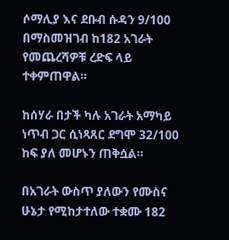ሶማሊያ እና ደቡብ ሱዳን 9/100 በማስመዝገብ ከ182 አገራት የመጨረሻዎቹ ረድፍ ላይ ተቀምጠዋል።

ከሰሃራ በታች ካሉ አገራት አማካይ ነጥብ ጋር ሲነጻጸር ደግሞ 32/100 ከፍ ያለ መሆኑን ጠቅሷል።

በአገራት ውስጥ ያለውን የሙስና ሁኔታ የሚከታተለው ተቋሙ 182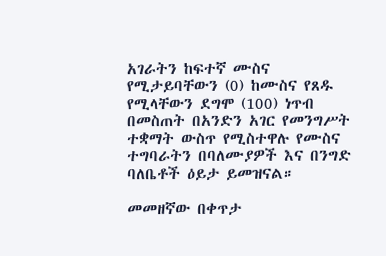አገራትን ከፍተኛ ሙስና የሚታይባቸውን (0) ከሙስና የጸዱ የሚላቸውን ደግሞ (100) ነጥብ በመስጠት በአንድን አገር የመንግሥት ተቋማት ውስጥ የሚስተዋሉ የሙስና ተግባራትን በባለሙያዎች እና በንግድ ባለቤቶች ዕይታ ይመዝናል።

መመዘኛው በቀጥታ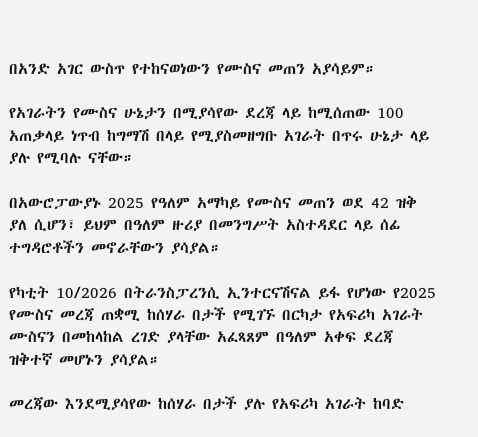በአንድ አገር ውስጥ የተከናወነውን የሙስና መጠን አያሳይም።

የአገራትን የሙስና ሁኔታን በሚያሳየው ደረጃ ላይ ከሚሰጠው 100 አጠቃላይ ነጥብ ከግማሽ በላይ የሚያስመዘግቡ አገራት በጥሩ ሁኔታ ላይ ያሉ የሚባሉ ናቸው።

በአውሮፓውያኑ 2025 የዓለም አማካይ የሙስና መጠን ወደ 42 ዝቅ ያለ ሲሆን፣ ይህም በዓለም ዙሪያ በመንግሥት አስተዳደር ላይ ሰፊ ተግዳሮቶችን መኖራቸውን ያሳያል።

የካቲት 10/2026 በትራንስፓረንሲ ኢንተርናሽናል ይፋ የሆነው የ2025 የሙስና መረጃ ጠቋሚ ከሰሃራ በታች የሚገኙ በርካታ የአፍሪካ አገራት ሙስናን በመከላከል ረገድ ያላቸው አፈጻጸም በዓለም አቀፍ ደረጃ ዝቅተኛ መሆኑን ያሳያል።

መረጃው እንደሚያሳየው ከሰሃራ በታች ያሉ የአፍሪካ አገራት ከባድ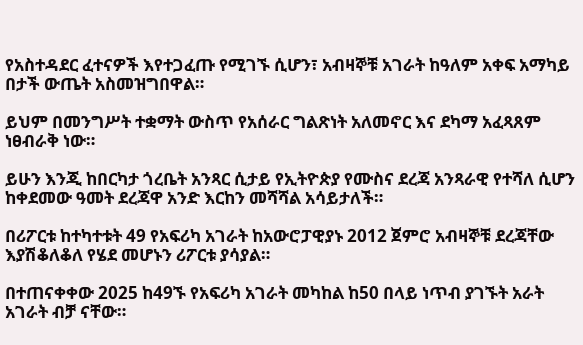የአስተዳደር ፈተናዎች እየተጋፈጡ የሚገኙ ሲሆን፣ አብዛኞቹ አገራት ከዓለም አቀፍ አማካይ በታች ውጤት አስመዝግበዋል።

ይህም በመንግሥት ተቋማት ውስጥ የአሰራር ግልጽነት አለመኖር እና ደካማ አፈጻጸም ነፀብራቅ ነው።

ይሁን እንጂ ከበርካታ ጎረቤት አንጻር ሲታይ የኢትዮጵያ የሙስና ደረጃ አንጻራዊ የተሻለ ሲሆን ከቀደመው ዓመት ደረጃዋ አንድ እርከን መሻሻል አሳይታለች።

በሪፖርቱ ከተካተቱት 49 የአፍሪካ አገራት ከአውሮፓዊያኑ 2012 ጀምሮ አብዛኞቹ ደረጃቸው እያሽቆለቆለ የሄደ መሆኑን ሪፖርቱ ያሳያል።

በተጠናቀቀው 2025 ከ49ኙ የአፍሪካ አገራት መካከል ከ50 በላይ ነጥብ ያገኙት አራት አገራት ብቻ ናቸው።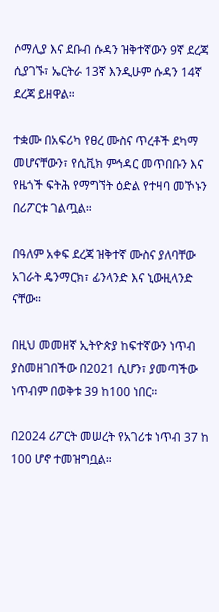ሶማሊያ እና ደቡብ ሱዳን ዝቅተኛውን 9ኛ ደረጃ ሲያገኙ፣ ኤርትራ 13ኛ እንዲሁም ሱዳን 14ኛ ደረጃ ይዘዋል።

ተቋሙ በአፍሪካ የፀረ ሙስና ጥረቶች ደካማ መሆናቸውን፣ የሲቪክ ምኅዳር መጥበቡን እና የዜጎች ፍትሕ የማግኘት ዕድል የተዛባ መኾኑን በሪፖርቱ ገልጧል።

በዓለም አቀፍ ደረጃ ዝቅተኛ ሙስና ያለባቸው አገራት ዴንማርክ፣ ፊንላንድ እና ኒውዚላንድ ናቸው።

በዚህ መመዘኛ ኢትዮጵያ ከፍተኛውን ነጥብ ያስመዘገበችው በ2021 ሲሆን፣ ያመጣችው ነጥብም በወቅቱ 39 ከ100 ነበር።

በ2024 ሪፖርት መሠረት የአገሪቱ ነጥብ 37 ከ 100 ሆኖ ተመዝግቧል።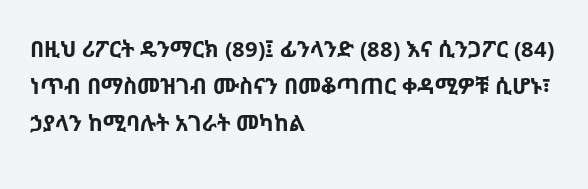በዚህ ሪፖርት ዴንማርክ (89)፤ ፊንላንድ (88) እና ሲንጋፖር (84) ነጥብ በማስመዝገብ ሙስናን በመቆጣጠር ቀዳሚዎቹ ሲሆኑ፣ ኃያላን ከሚባሉት አገራት መካከል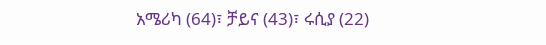አሜሪካ (64)፣ ቻይና (43)፣ ሩሲያ (22)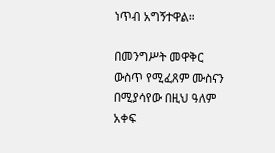ነጥብ አግኝተዋል።

በመንግሥት መዋቅር ውስጥ የሚፈጸም ሙስናን በሚያሳየው በዚህ ዓለም አቀፍ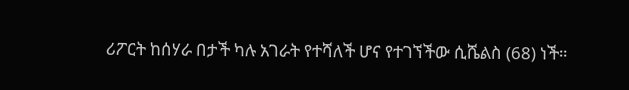ሪፖርት ከሰሃራ በታች ካሉ አገራት የተሻለች ሆና የተገኘችው ሲሼልስ (68) ነች።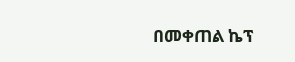በመቀጠል ኬፕ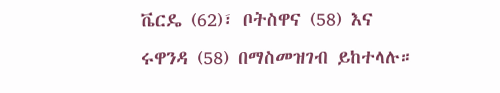ቬርዴ (62)፣ ቦትስዋና (58) እና ሩዋንዳ (58) በማስመዝገብ ይከተላሉ።